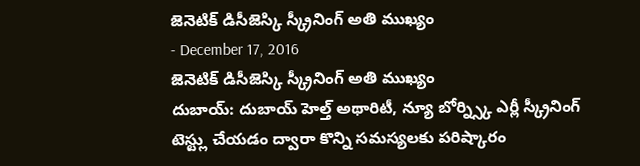జెనెటిక్ డిసీజెస్కి స్క్రీనింగ్ అతి ముఖ్యం
- December 17, 2016
జెనెటిక్ డిసీజెస్కి స్క్రీనింగ్ అతి ముఖ్యం
దుబాయ్: దుబాయ్ హెల్త్ అథారిటీ, న్యూ బోర్న్స్కి ఎర్లీ స్క్రీనింగ్ టెస్ట్లు చేయడం ద్వారా కొన్ని సమస్యలకు పరిష్కారం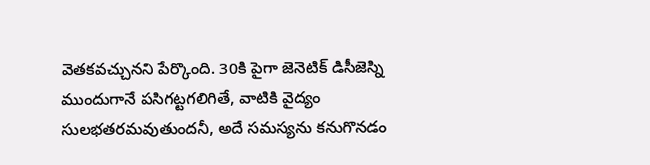వెతకవచ్చునని పేర్కొంది. 30కి పైగా జెనెటిక్ డిసీజెస్ని ముందుగానే పసిగట్టగలిగితే, వాటికి వైద్యం సులభతరమవుతుందనీ, అదే సమస్యను కనుగొనడం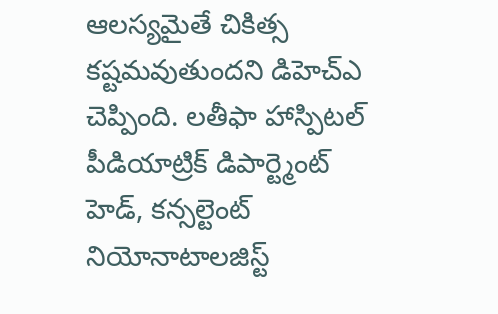ఆలస్యమైతే చికిత్స కష్టమవుతుందని డిహెచ్ఎ చెప్పింది. లతీఫా హాస్పిటల్ పీడియాట్రిక్ డిపార్ట్మెంట్ హెడ్, కన్సల్టెంట్ నియోనాటాలజిస్ట్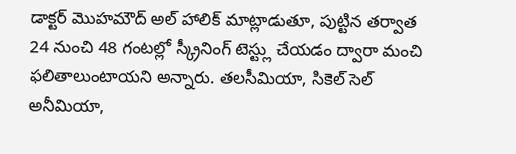డాక్టర్ మొహమౌద్ అల్ హాలిక్ మాట్లాడుతూ, పుట్టిన తర్వాత 24 నుంచి 48 గంటల్లో స్క్రీనింగ్ టెస్ట్లు చేయడం ద్వారా మంచి ఫలితాలుంటాయని అన్నారు. తలసీమియా, సికెల్ సెల్ అనీమియా,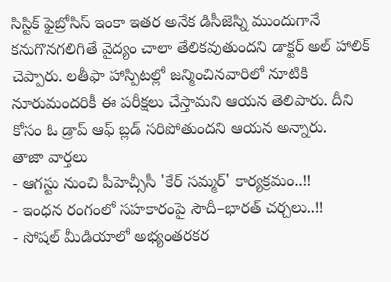సిస్టిక్ ఫైబ్రోసిస్ ఇంకా ఇతర అనేక డిసీజెస్ని ముందుగానే కనుగొనగలిగితే వైద్యం చాలా తేలికవుతుందని డాక్టర్ అల్ హాలిక్ చెప్పారు. లతీఫా హాస్పిటల్లో జన్మించినవారిలో నూటికి నూరుమందరికీ ఈ పరీక్షలు చేస్తామని ఆయన తెలిపారు. దీని కోసం ఓ డ్రాప్ ఆఫ్ బ్లడ్ సరిపోతుందని ఆయన అన్నారు.
తాజా వార్తలు
- ఆగస్టు నుంచి పీహెచ్సీసీ 'కేర్ సమ్మర్' కార్యక్రమం..!!
- ఇంధన రంగంలో సహకారంపై సౌదీ–భారత్ చర్చలు..!!
- సోషల్ మీడియాలో అభ్యంతరకర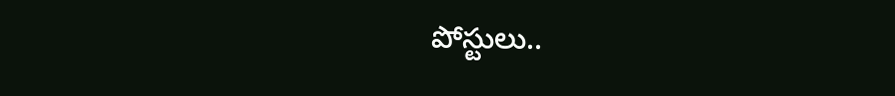పోస్టులు..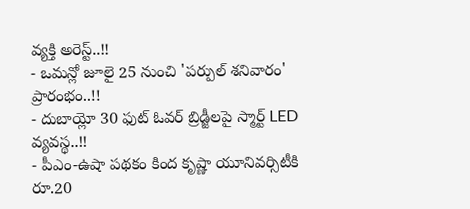వ్యక్తి అరెస్ట్..!!
- ఒమన్లో జూలై 25 నుంచి 'పర్పుల్ శనివారం' ప్రారంభం..!!
- దుబాయ్లో 30 ఫుట్ ఓవర్ బ్రిడ్జీలపై స్మార్ట్ LED వ్యవస్థ..!!
- పీఎం-ఉషా పథకం కింద కృష్ణా యూనివర్సిటీకి రూ.20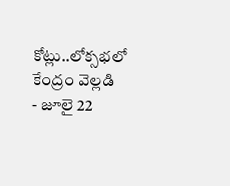కోట్లు..లోక్సభలో కేంద్రం వెల్లడి
- జూలై 22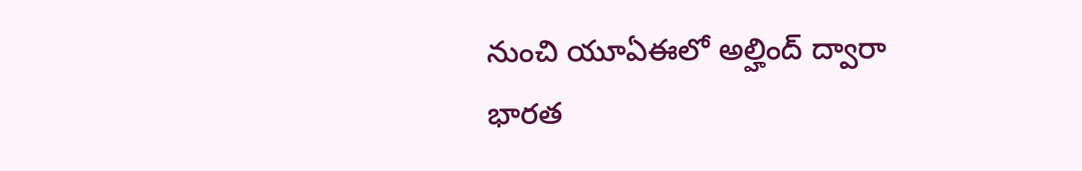నుంచి యూఏఈలో అల్హింద్ ద్వారా భారత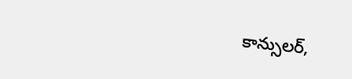కాన్సులర్,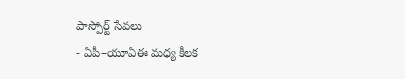పాస్పోర్ట్ సేవలు
- ఏపీ–యూఏఈ మధ్య కీలక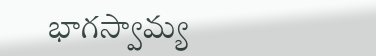భాగస్వామ్య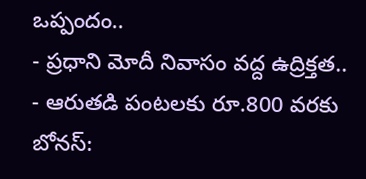ఒప్పందం..
- ప్రధాని మోదీ నివాసం వద్ద ఉద్రిక్తత..
- ఆరుతడి పంటలకు రూ.800 వరకు బోనస్: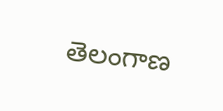తెలంగాణ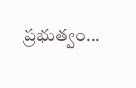ప్రభుత్వం...